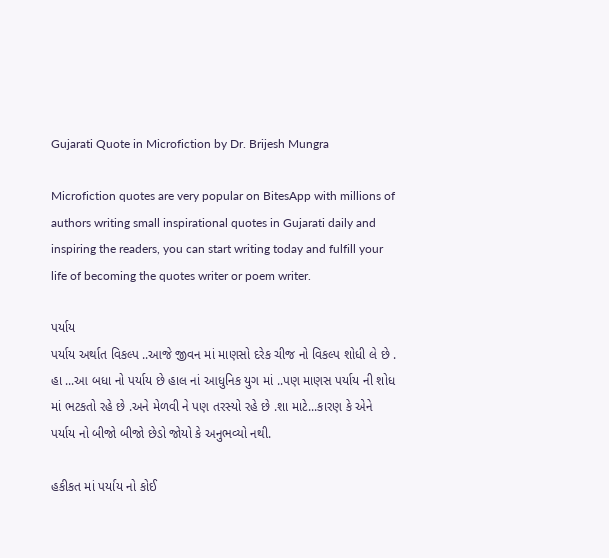Gujarati Quote in Microfiction by Dr. Brijesh Mungra

Microfiction quotes are very popular on BitesApp with millions of authors writing small inspirational quotes in Gujarati daily and inspiring the readers, you can start writing today and fulfill your life of becoming the quotes writer or poem writer.

પર્યાય
પર્યાય અર્થાત વિકલ્પ ..આજે જીવન માં માણસો દરેક ચીજ નો વિકલ્પ શોધી લે છે . હા ...આ બધા નો પર્યાય છે હાલ નાં આધુનિક યુગ માં ..પણ માણસ પર્યાય ની શોધ માં ભટકતો રહે છે .અને મેળવી ને પણ તરસ્યો રહે છે .શા માટે...કારણ કે એને પર્યાય નો બીજો બીજો છેડો જોયો કે અનુભવ્યો નથી.

હકીકત માં પર્યાય નો કોઈ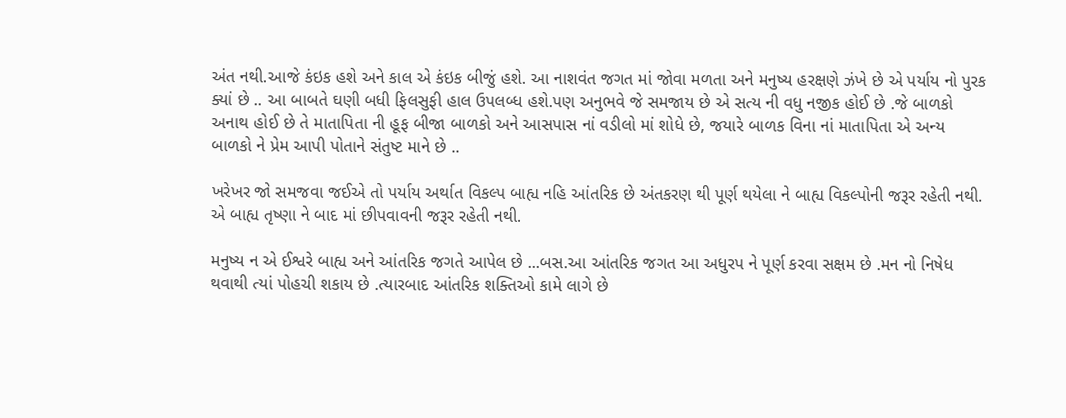અંત નથી.આજે કંઇક હશે અને કાલ એ કંઇક બીજું હશે. આ નાશવંત જગત માં જોવા મળતા અને મનુષ્ય હરક્ષણે ઝંખે છે એ પર્યાય નો પુરક ક્યાં છે .. આ બાબતે ઘણી બધી ફિલસુફી હાલ ઉપલબ્ધ હશે.પણ અનુભવે જે સમજાય છે એ સત્ય ની વધુ નજીક હોઈ છે .જે બાળકો અનાથ હોઈ છે તે માતાપિતા ની હૂફ બીજા બાળકો અને આસપાસ નાં વડીલો માં શોધે છે, જયારે બાળક વિના નાં માતાપિતા એ અન્ય બાળકો ને પ્રેમ આપી પોતાને સંતુષ્ટ માને છે ..

ખરેખર જો સમજવા જઈએ તો પર્યાય અર્થાત વિકલ્પ બાહ્ય નહિ આંતરિક છે અંતકરણ થી પૂર્ણ થયેલા ને બાહ્ય વિકલ્પોની જરૂર રહેતી નથી. એ બાહ્ય તૃષ્ણા ને બાદ માં છીપવાવની જરૂર રહેતી નથી.

મનુષ્ય ન એ ઈશ્વરે બાહ્ય અને આંતરિક જગતે આપેલ છે ...બસ.આ આંતરિક જગત આ અધુરપ ને પૂર્ણ કરવા સક્ષમ છે .મન નો નિષેધ થવાથી ત્યાં પોહચી શકાય છે .ત્યારબાદ આંતરિક શક્તિઓ કામે લાગે છે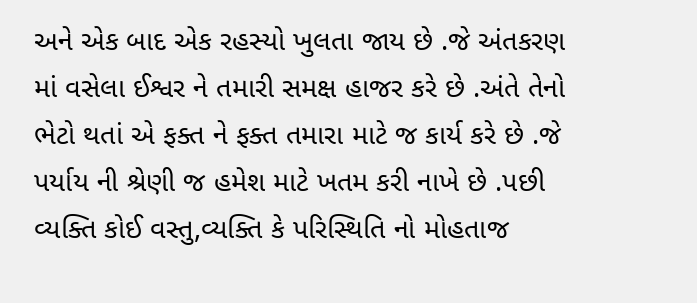અને એક બાદ એક રહસ્યો ખુલતા જાય છે .જે અંતકરણ માં વસેલા ઈશ્વર ને તમારી સમક્ષ હાજર કરે છે .અંતે તેનો ભેટો થતાં એ ફક્ત ને ફક્ત તમારા માટે જ કાર્ય કરે છે .જે પર્યાય ની શ્રેણી જ હમેશ માટે ખતમ કરી નાખે છે .પછી વ્યક્તિ કોઈ વસ્તુ,વ્યક્તિ કે પરિસ્થિતિ નો મોહતાજ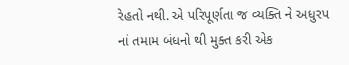રેહતો નથી. એ પરિપૂર્ણતા જ વ્યક્તિ ને અધુરપ નાં તમામ બંધનો થી મુક્ત કરી એક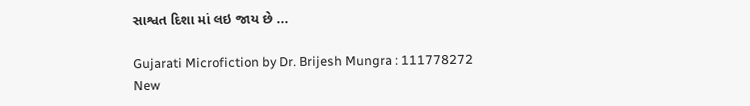સાશ્વત દિશા માં લઇ જાય છે ...

Gujarati Microfiction by Dr. Brijesh Mungra : 111778272
New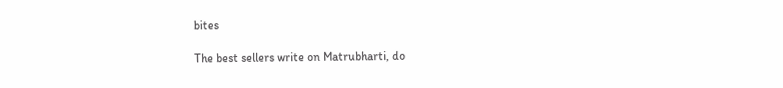bites

The best sellers write on Matrubharti, do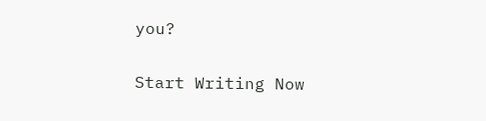you?

Start Writing Now